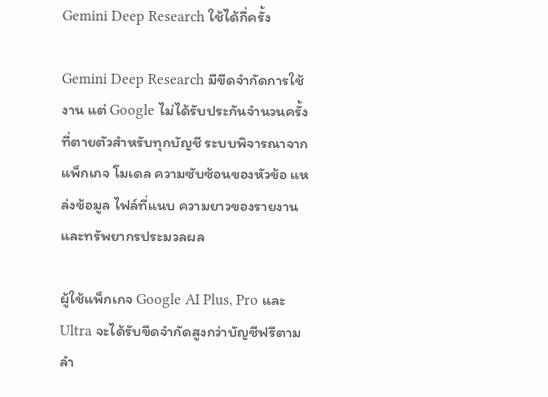Gemini Deep Research ใช้ได้กี่ครั้ง

Gemini Deep Research มีขีดจำกัดการใช้งาน แต่ Google ไม่ได้รับประกันจำนวนครั้งที่ตายตัวสำหรับทุกบัญชี ระบบพิจารณาจากแพ็กเกจ โมเดล ความซับซ้อนของหัวข้อ แหล่งข้อมูล ไฟล์ที่แนบ ความยาวของรายงาน และทรัพยากรประมวลผล

ผู้ใช้แพ็กเกจ Google AI Plus, Pro และ Ultra จะได้รับขีดจำกัดสูงกว่าบัญชีฟรีตามลำ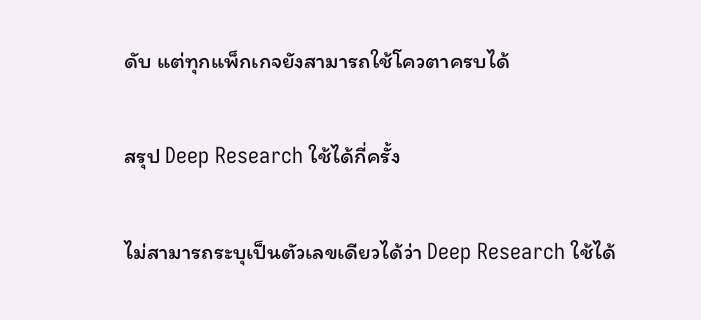ดับ แต่ทุกแพ็กเกจยังสามารถใช้โควตาครบได้

สรุป Deep Research ใช้ได้กี่ครั้ง

ไม่สามารถระบุเป็นตัวเลขเดียวได้ว่า Deep Research ใช้ได้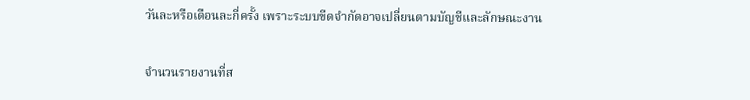วันละหรือเดือนละกี่ครั้ง เพราะระบบขีดจำกัดอาจเปลี่ยนตามบัญชีและลักษณะงาน

จำนวนรายงานที่ส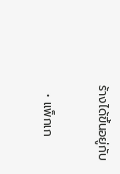ร้างได้ขึ้นอยู่กับ

  • แพ็กเก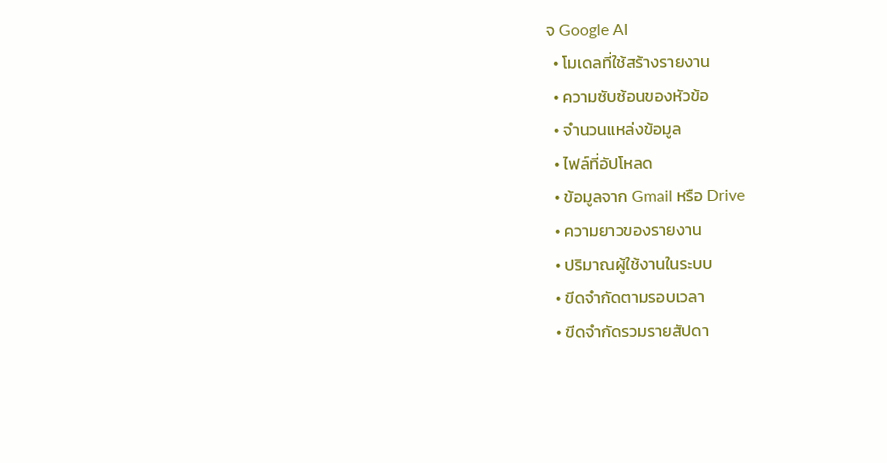จ Google AI
  • โมเดลที่ใช้สร้างรายงาน
  • ความซับซ้อนของหัวข้อ
  • จำนวนแหล่งข้อมูล
  • ไฟล์ที่อัปโหลด
  • ข้อมูลจาก Gmail หรือ Drive
  • ความยาวของรายงาน
  • ปริมาณผู้ใช้งานในระบบ
  • ขีดจำกัดตามรอบเวลา
  • ขีดจำกัดรวมรายสัปดา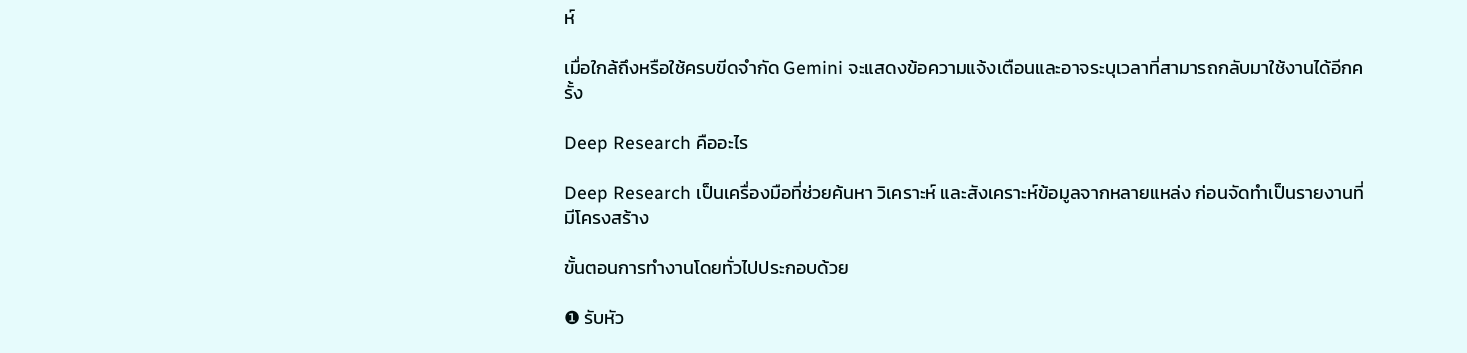ห์

เมื่อใกล้ถึงหรือใช้ครบขีดจำกัด Gemini จะแสดงข้อความแจ้งเตือนและอาจระบุเวลาที่สามารถกลับมาใช้งานได้อีกครั้ง

Deep Research คืออะไร

Deep Research เป็นเครื่องมือที่ช่วยค้นหา วิเคราะห์ และสังเคราะห์ข้อมูลจากหลายแหล่ง ก่อนจัดทำเป็นรายงานที่มีโครงสร้าง

ขั้นตอนการทำงานโดยทั่วไปประกอบด้วย

❶ รับหัว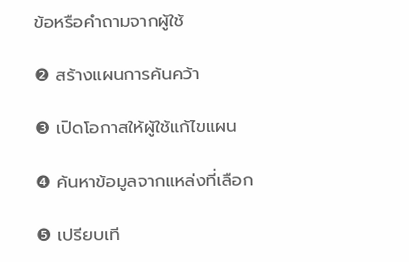ข้อหรือคำถามจากผู้ใช้

❷ สร้างแผนการค้นคว้า

❸ เปิดโอกาสให้ผู้ใช้แก้ไขแผน

❹ ค้นหาข้อมูลจากแหล่งที่เลือก

❺ เปรียบเที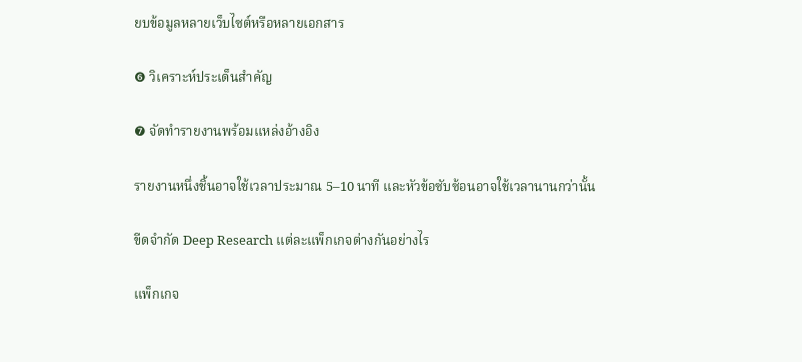ยบข้อมูลหลายเว็บไซต์หรือหลายเอกสาร

❻ วิเคราะห์ประเด็นสำคัญ

❼ จัดทำรายงานพร้อมแหล่งอ้างอิง

รายงานหนึ่งชิ้นอาจใช้เวลาประมาณ 5–10 นาที และหัวข้อซับซ้อนอาจใช้เวลานานกว่านั้น

ขีดจำกัด Deep Research แต่ละแพ็กเกจต่างกันอย่างไร

แพ็กเกจ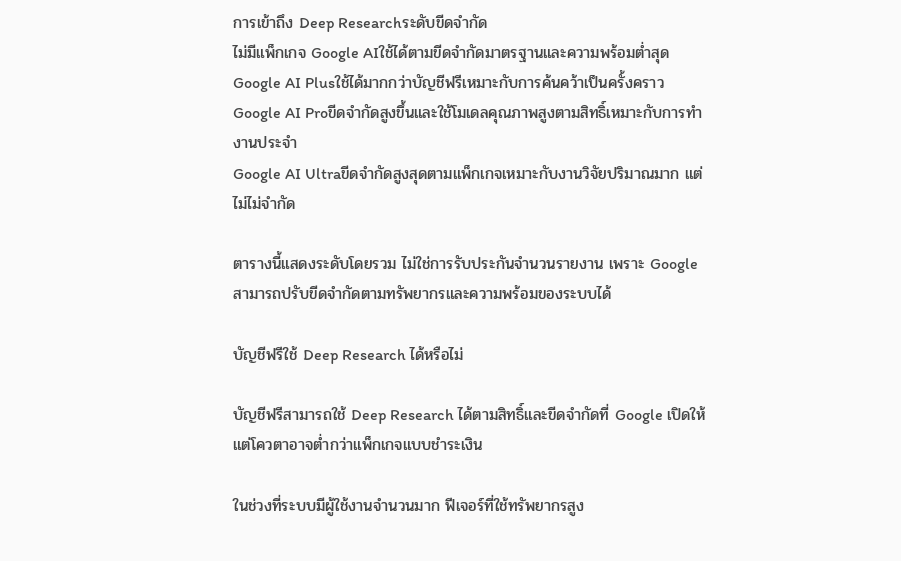การเข้าถึง Deep Researchระดับขีดจำกัด
ไม่มีแพ็กเกจ Google AIใช้ได้ตามขีดจำกัดมาตรฐานและความพร้อมต่ำสุด
Google AI Plusใช้ได้มากกว่าบัญชีฟรีเหมาะกับการค้นคว้าเป็นครั้งคราว
Google AI Proขีดจำกัดสูงขึ้นและใช้โมเดลคุณภาพสูงตามสิทธิ์เหมาะกับการทำงานประจำ
Google AI Ultraขีดจำกัดสูงสุดตามแพ็กเกจเหมาะกับงานวิจัยปริมาณมาก แต่ไม่ไม่จำกัด

ตารางนี้แสดงระดับโดยรวม ไม่ใช่การรับประกันจำนวนรายงาน เพราะ Google สามารถปรับขีดจำกัดตามทรัพยากรและความพร้อมของระบบได้

บัญชีฟรีใช้ Deep Research ได้หรือไม่

บัญชีฟรีสามารถใช้ Deep Research ได้ตามสิทธิ์และขีดจำกัดที่ Google เปิดให้ แต่โควตาอาจต่ำกว่าแพ็กเกจแบบชำระเงิน

ในช่วงที่ระบบมีผู้ใช้งานจำนวนมาก ฟีเจอร์ที่ใช้ทรัพยากรสูง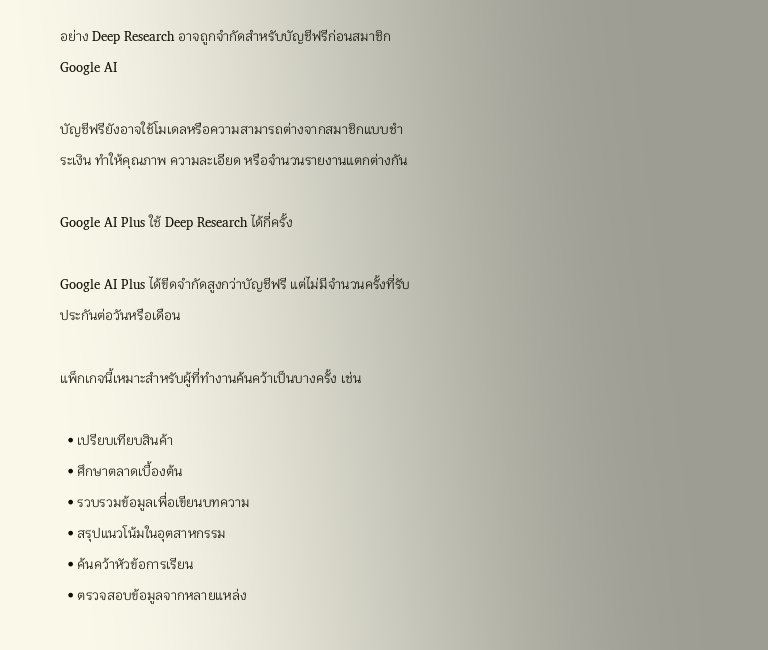อย่าง Deep Research อาจถูกจำกัดสำหรับบัญชีฟรีก่อนสมาชิก Google AI

บัญชีฟรียังอาจใช้โมเดลหรือความสามารถต่างจากสมาชิกแบบชำระเงิน ทำให้คุณภาพ ความละเอียด หรือจำนวนรายงานแตกต่างกัน

Google AI Plus ใช้ Deep Research ได้กี่ครั้ง

Google AI Plus ได้ขีดจำกัดสูงกว่าบัญชีฟรี แต่ไม่มีจำนวนครั้งที่รับประกันต่อวันหรือเดือน

แพ็กเกจนี้เหมาะสำหรับผู้ที่ทำงานค้นคว้าเป็นบางครั้ง เช่น

  • เปรียบเทียบสินค้า
  • ศึกษาตลาดเบื้องต้น
  • รวบรวมข้อมูลเพื่อเขียนบทความ
  • สรุปแนวโน้มในอุตสาหกรรม
  • ค้นคว้าหัวข้อการเรียน
  • ตรวจสอบข้อมูลจากหลายแหล่ง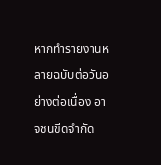หากทำรายงานหลายฉบับต่อวันอย่างต่อเนื่อง อาจชนขีดจำกัด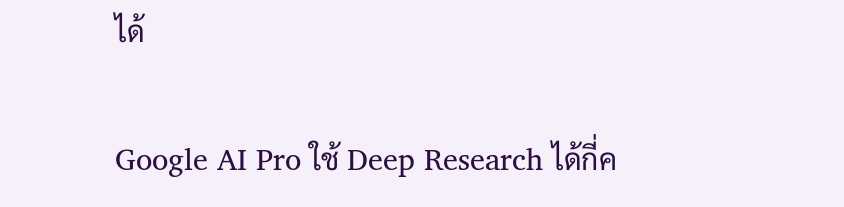ได้

Google AI Pro ใช้ Deep Research ได้กี่ค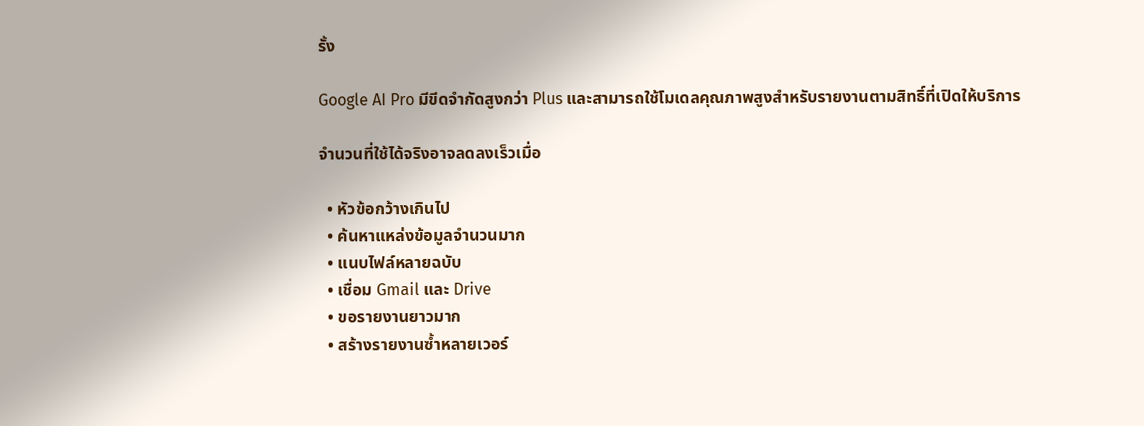รั้ง

Google AI Pro มีขีดจำกัดสูงกว่า Plus และสามารถใช้โมเดลคุณภาพสูงสำหรับรายงานตามสิทธิ์ที่เปิดให้บริการ

จำนวนที่ใช้ได้จริงอาจลดลงเร็วเมื่อ

  • หัวข้อกว้างเกินไป
  • ค้นหาแหล่งข้อมูลจำนวนมาก
  • แนบไฟล์หลายฉบับ
  • เชื่อม Gmail และ Drive
  • ขอรายงานยาวมาก
  • สร้างรายงานซ้ำหลายเวอร์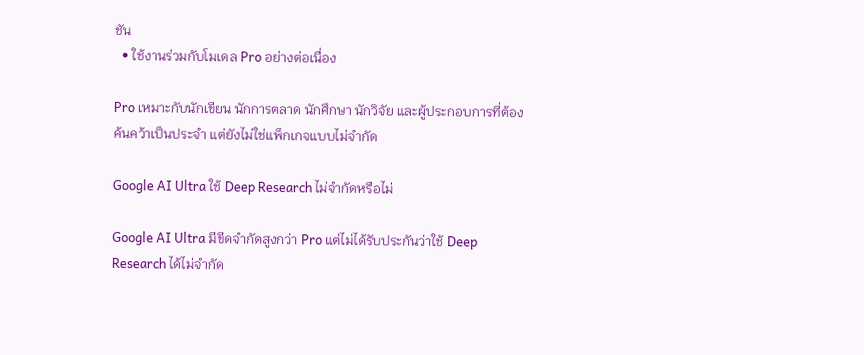ชัน
  • ใช้งานร่วมกับโมเดล Pro อย่างต่อเนื่อง

Pro เหมาะกับนักเขียน นักการตลาด นักศึกษา นักวิจัย และผู้ประกอบการที่ต้องค้นคว้าเป็นประจำ แต่ยังไม่ใช่แพ็กเกจแบบไม่จำกัด

Google AI Ultra ใช้ Deep Research ไม่จำกัดหรือไม่

Google AI Ultra มีขีดจำกัดสูงกว่า Pro แต่ไม่ได้รับประกันว่าใช้ Deep Research ได้ไม่จำกัด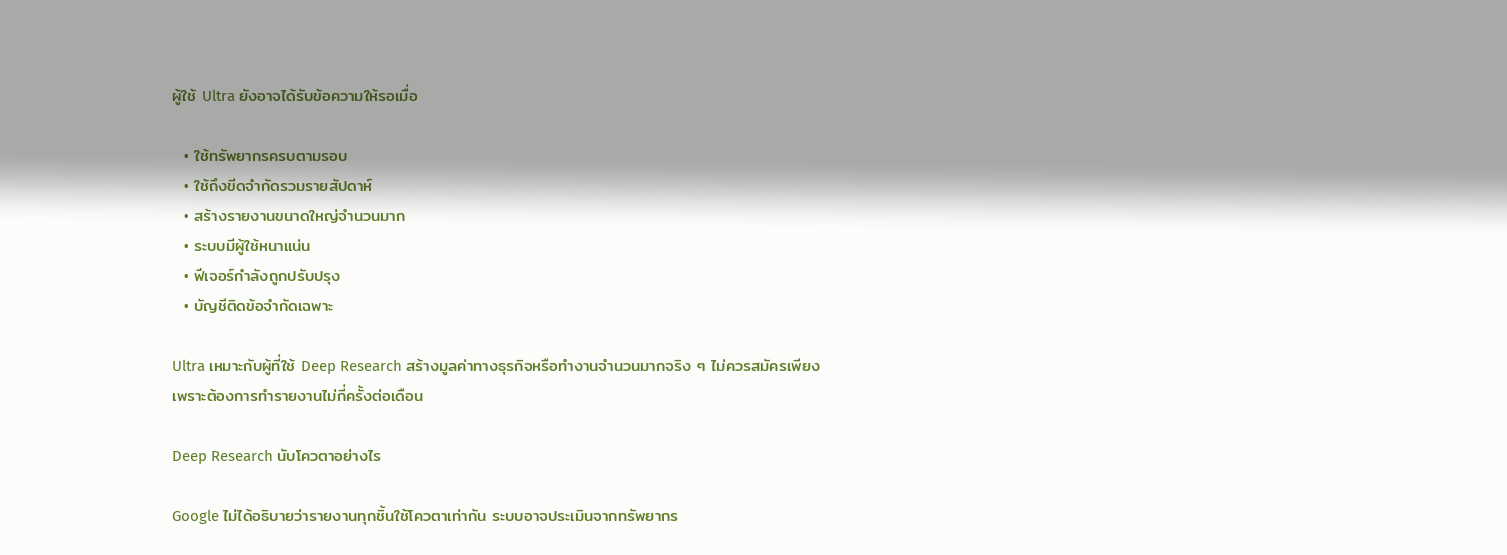ผู้ใช้ Ultra ยังอาจได้รับข้อความให้รอเมื่อ

  • ใช้ทรัพยากรครบตามรอบ
  • ใช้ถึงขีดจำกัดรวมรายสัปดาห์
  • สร้างรายงานขนาดใหญ่จำนวนมาก
  • ระบบมีผู้ใช้หนาแน่น
  • ฟีเจอร์กำลังถูกปรับปรุง
  • บัญชีติดข้อจำกัดเฉพาะ

Ultra เหมาะกับผู้ที่ใช้ Deep Research สร้างมูลค่าทางธุรกิจหรือทำงานจำนวนมากจริง ๆ ไม่ควรสมัครเพียงเพราะต้องการทำรายงานไม่กี่ครั้งต่อเดือน

Deep Research นับโควตาอย่างไร

Google ไม่ได้อธิบายว่ารายงานทุกชิ้นใช้โควตาเท่ากัน ระบบอาจประเมินจากทรัพยากร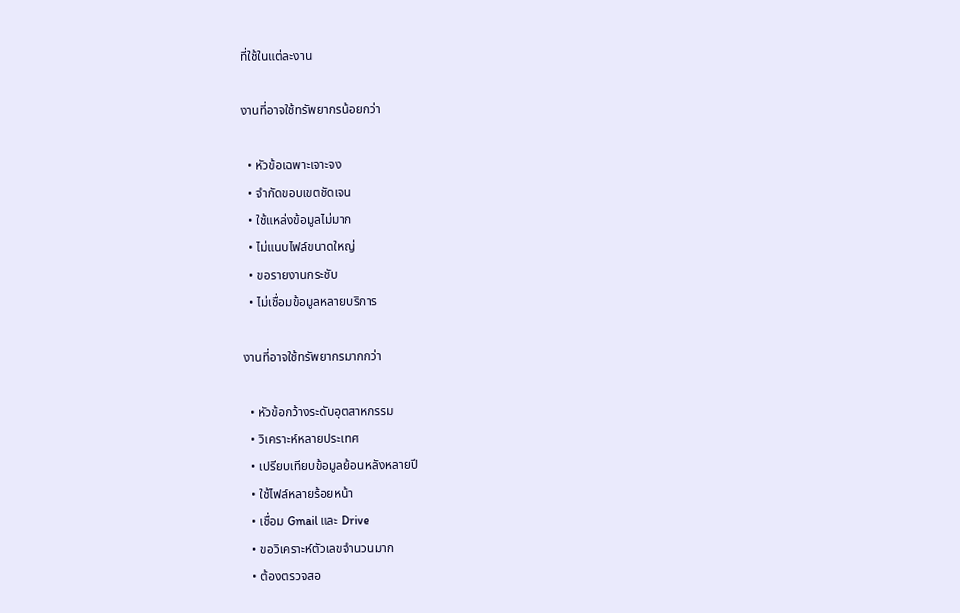ที่ใช้ในแต่ละงาน

งานที่อาจใช้ทรัพยากรน้อยกว่า

  • หัวข้อเฉพาะเจาะจง
  • จำกัดขอบเขตชัดเจน
  • ใช้แหล่งข้อมูลไม่มาก
  • ไม่แนบไฟล์ขนาดใหญ่
  • ขอรายงานกระชับ
  • ไม่เชื่อมข้อมูลหลายบริการ

งานที่อาจใช้ทรัพยากรมากกว่า

  • หัวข้อกว้างระดับอุตสาหกรรม
  • วิเคราะห์หลายประเทศ
  • เปรียบเทียบข้อมูลย้อนหลังหลายปี
  • ใช้ไฟล์หลายร้อยหน้า
  • เชื่อม Gmail และ Drive
  • ขอวิเคราะห์ตัวเลขจำนวนมาก
  • ต้องตรวจสอ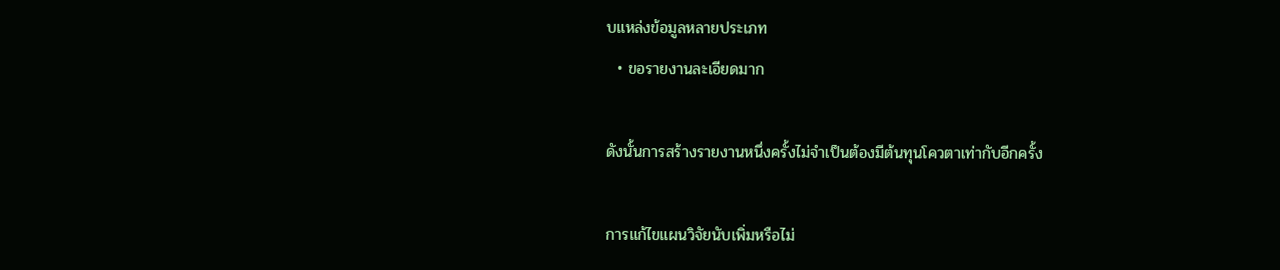บแหล่งข้อมูลหลายประเภท
  • ขอรายงานละเอียดมาก

ดังนั้นการสร้างรายงานหนึ่งครั้งไม่จำเป็นต้องมีต้นทุนโควตาเท่ากับอีกครั้ง

การแก้ไขแผนวิจัยนับเพิ่มหรือไม่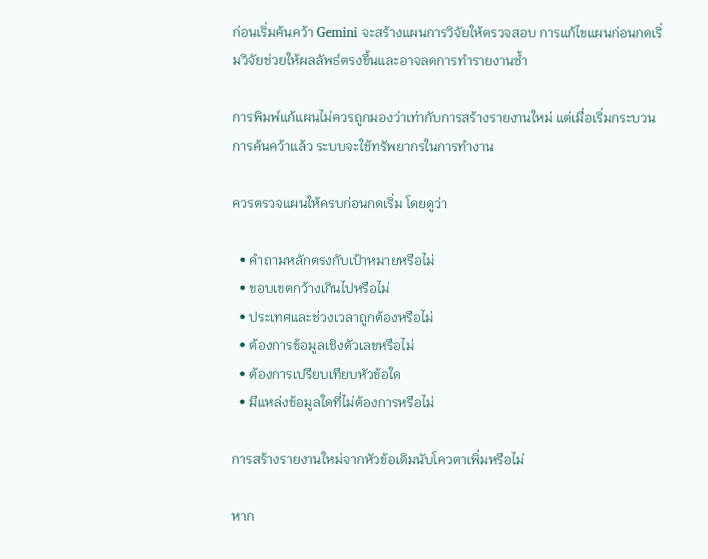ก่อนเริ่มค้นคว้า Gemini จะสร้างแผนการวิจัยให้ตรวจสอบ การแก้ไขแผนก่อนกดเริ่มวิจัยช่วยให้ผลลัพธ์ตรงขึ้นและอาจลดการทำรายงานซ้ำ

การพิมพ์แก้แผนไม่ควรถูกมองว่าเท่ากับการสร้างรายงานใหม่ แต่เมื่อเริ่มกระบวนการค้นคว้าแล้ว ระบบจะใช้ทรัพยากรในการทำงาน

ควรตรวจแผนให้ครบก่อนกดเริ่ม โดยดูว่า

  • คำถามหลักตรงกับเป้าหมายหรือไม่
  • ขอบเขตกว้างเกินไปหรือไม่
  • ประเทศและช่วงเวลาถูกต้องหรือไม่
  • ต้องการข้อมูลเชิงตัวเลขหรือไม่
  • ต้องการเปรียบเทียบหัวข้อใด
  • มีแหล่งข้อมูลใดที่ไม่ต้องการหรือไม่

การสร้างรายงานใหม่จากหัวข้อเดิมนับโควตาเพิ่มหรือไม่

หาก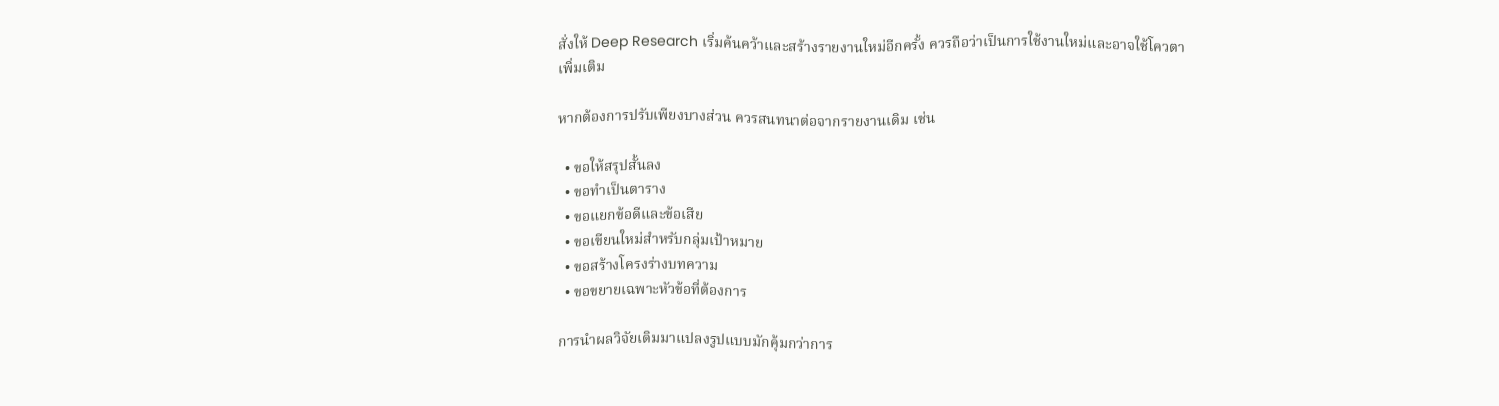สั่งให้ Deep Research เริ่มค้นคว้าและสร้างรายงานใหม่อีกครั้ง ควรถือว่าเป็นการใช้งานใหม่และอาจใช้โควตาเพิ่มเติม

หากต้องการปรับเพียงบางส่วน ควรสนทนาต่อจากรายงานเดิม เช่น

  • ขอให้สรุปสั้นลง
  • ขอทำเป็นตาราง
  • ขอแยกข้อดีและข้อเสีย
  • ขอเขียนใหม่สำหรับกลุ่มเป้าหมาย
  • ขอสร้างโครงร่างบทความ
  • ขอขยายเฉพาะหัวข้อที่ต้องการ

การนำผลวิจัยเดิมมาแปลงรูปแบบมักคุ้มกว่าการ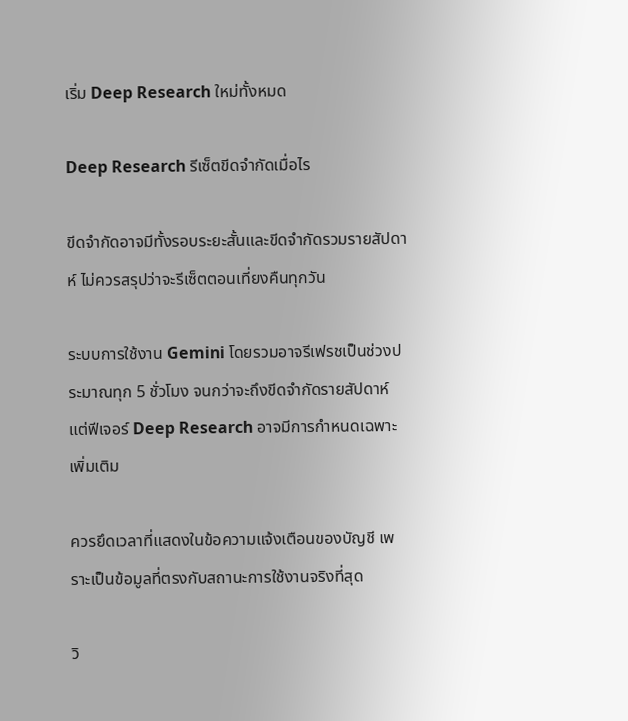เริ่ม Deep Research ใหม่ทั้งหมด

Deep Research รีเซ็ตขีดจำกัดเมื่อไร

ขีดจำกัดอาจมีทั้งรอบระยะสั้นและขีดจำกัดรวมรายสัปดาห์ ไม่ควรสรุปว่าจะรีเซ็ตตอนเที่ยงคืนทุกวัน

ระบบการใช้งาน Gemini โดยรวมอาจรีเฟรชเป็นช่วงประมาณทุก 5 ชั่วโมง จนกว่าจะถึงขีดจำกัดรายสัปดาห์ แต่ฟีเจอร์ Deep Research อาจมีการกำหนดเฉพาะเพิ่มเติม

ควรยึดเวลาที่แสดงในข้อความแจ้งเตือนของบัญชี เพราะเป็นข้อมูลที่ตรงกับสถานะการใช้งานจริงที่สุด

วิ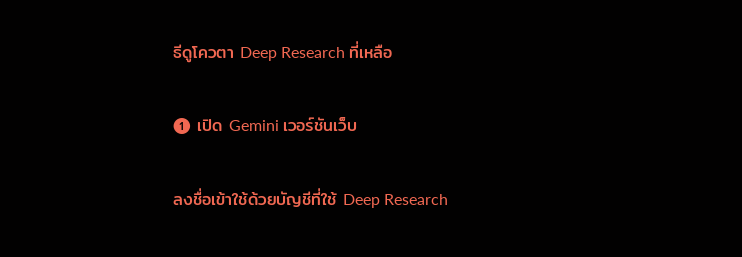ธีดูโควตา Deep Research ที่เหลือ

❶ เปิด Gemini เวอร์ชันเว็บ

ลงชื่อเข้าใช้ด้วยบัญชีที่ใช้ Deep Research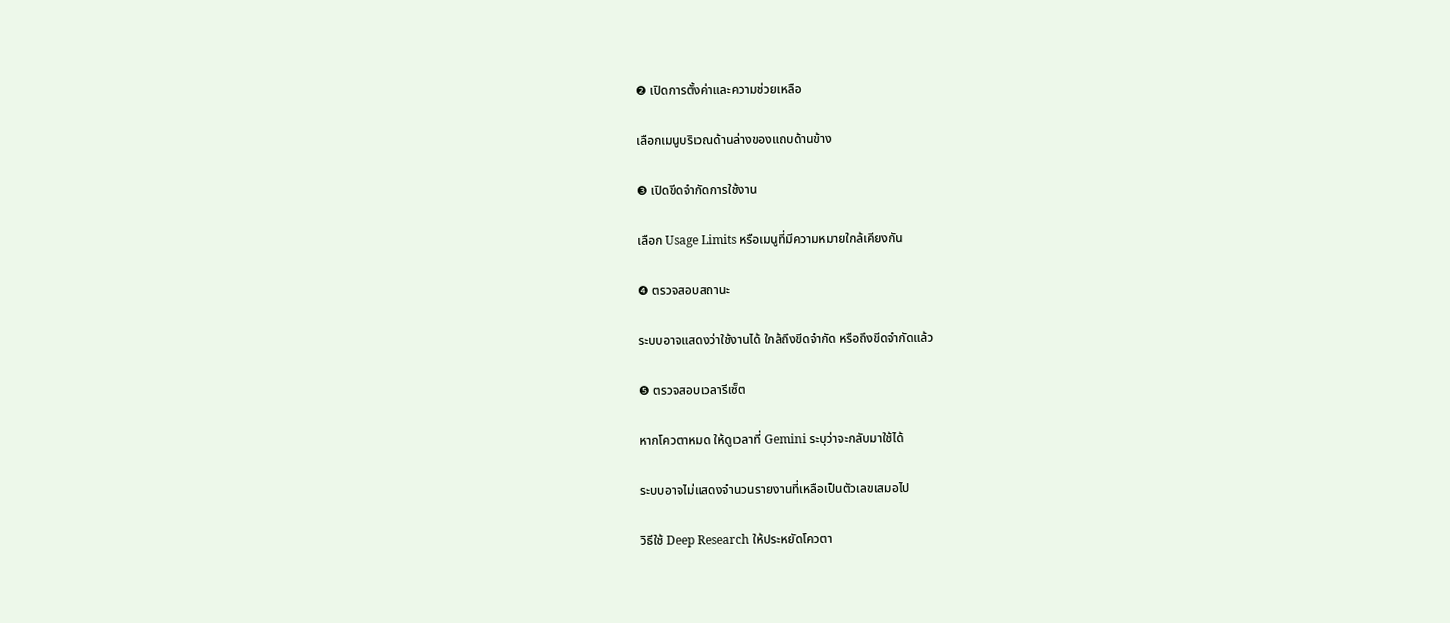❷ เปิดการตั้งค่าและความช่วยเหลือ

เลือกเมนูบริเวณด้านล่างของแถบด้านข้าง

❸ เปิดขีดจำกัดการใช้งาน

เลือก Usage Limits หรือเมนูที่มีความหมายใกล้เคียงกัน

❹ ตรวจสอบสถานะ

ระบบอาจแสดงว่าใช้งานได้ ใกล้ถึงขีดจำกัด หรือถึงขีดจำกัดแล้ว

❺ ตรวจสอบเวลารีเซ็ต

หากโควตาหมด ให้ดูเวลาที่ Gemini ระบุว่าจะกลับมาใช้ได้

ระบบอาจไม่แสดงจำนวนรายงานที่เหลือเป็นตัวเลขเสมอไป

วิธีใช้ Deep Research ให้ประหยัดโควตา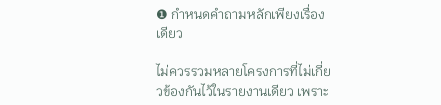❶ กำหนดคำถามหลักเพียงเรื่องเดียว

ไม่ควรรวมหลายโครงการที่ไม่เกี่ยวข้องกันไว้ในรายงานเดียว เพราะ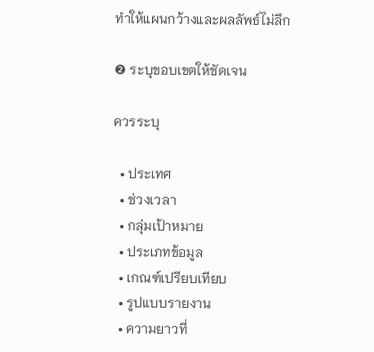ทำให้แผนกว้างและผลลัพธ์ไม่ลึก

❷ ระบุขอบเขตให้ชัดเจน

ควรระบุ

  • ประเทศ
  • ช่วงเวลา
  • กลุ่มเป้าหมาย
  • ประเภทข้อมูล
  • เกณฑ์เปรียบเทียบ
  • รูปแบบรายงาน
  • ความยาวที่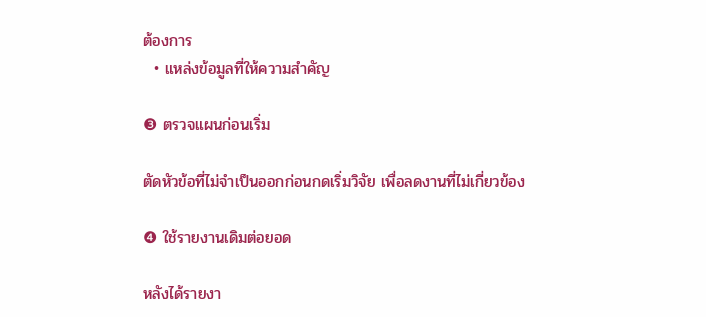ต้องการ
  • แหล่งข้อมูลที่ให้ความสำคัญ

❸ ตรวจแผนก่อนเริ่ม

ตัดหัวข้อที่ไม่จำเป็นออกก่อนกดเริ่มวิจัย เพื่อลดงานที่ไม่เกี่ยวข้อง

❹ ใช้รายงานเดิมต่อยอด

หลังได้รายงา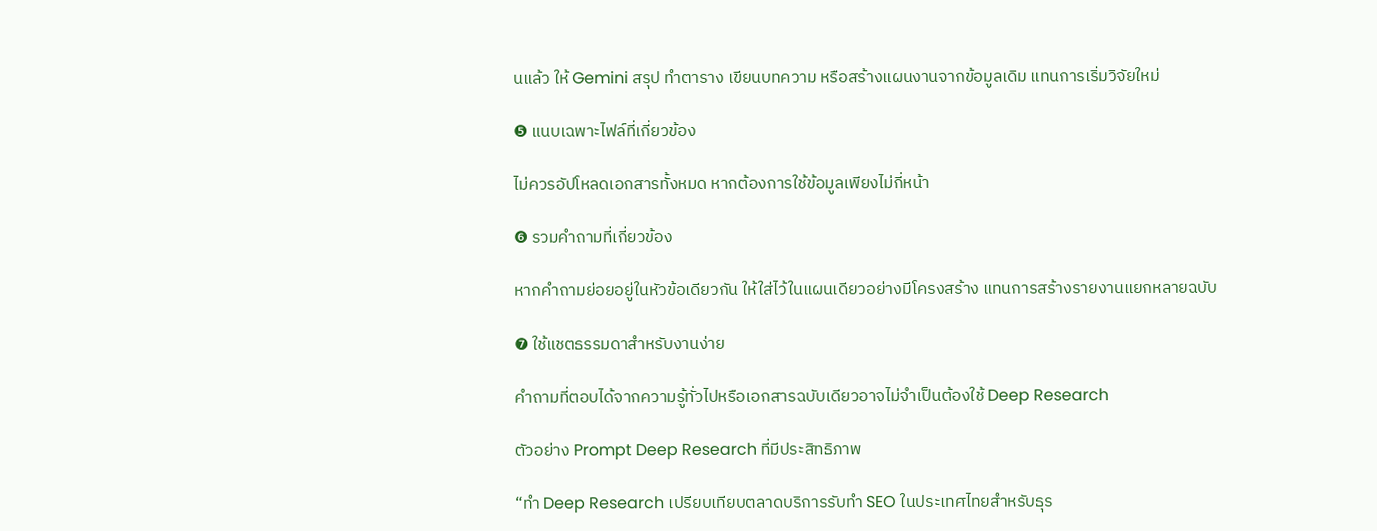นแล้ว ให้ Gemini สรุป ทำตาราง เขียนบทความ หรือสร้างแผนงานจากข้อมูลเดิม แทนการเริ่มวิจัยใหม่

❺ แนบเฉพาะไฟล์ที่เกี่ยวข้อง

ไม่ควรอัปโหลดเอกสารทั้งหมด หากต้องการใช้ข้อมูลเพียงไม่กี่หน้า

❻ รวมคำถามที่เกี่ยวข้อง

หากคำถามย่อยอยู่ในหัวข้อเดียวกัน ให้ใส่ไว้ในแผนเดียวอย่างมีโครงสร้าง แทนการสร้างรายงานแยกหลายฉบับ

❼ ใช้แชตธรรมดาสำหรับงานง่าย

คำถามที่ตอบได้จากความรู้ทั่วไปหรือเอกสารฉบับเดียวอาจไม่จำเป็นต้องใช้ Deep Research

ตัวอย่าง Prompt Deep Research ที่มีประสิทธิภาพ

“ทำ Deep Research เปรียบเทียบตลาดบริการรับทำ SEO ในประเทศไทยสำหรับธุร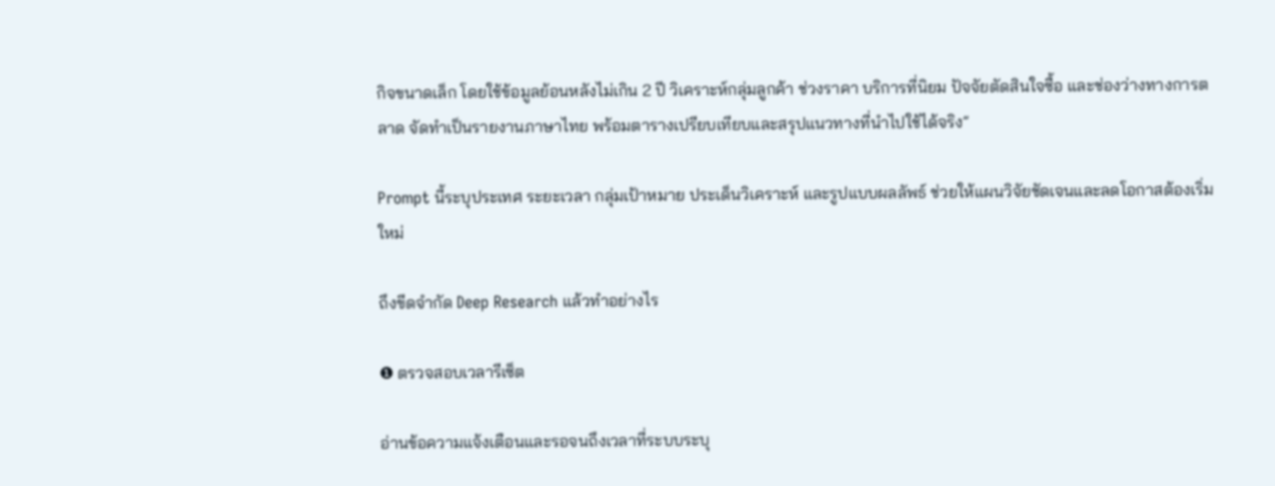กิจขนาดเล็ก โดยใช้ข้อมูลย้อนหลังไม่เกิน 2 ปี วิเคราะห์กลุ่มลูกค้า ช่วงราคา บริการที่นิยม ปัจจัยตัดสินใจซื้อ และช่องว่างทางการตลาด จัดทำเป็นรายงานภาษาไทย พร้อมตารางเปรียบเทียบและสรุปแนวทางที่นำไปใช้ได้จริง”

Prompt นี้ระบุประเทศ ระยะเวลา กลุ่มเป้าหมาย ประเด็นวิเคราะห์ และรูปแบบผลลัพธ์ ช่วยให้แผนวิจัยชัดเจนและลดโอกาสต้องเริ่มใหม่

ถึงขีดจำกัด Deep Research แล้วทำอย่างไร

❶ ตรวจสอบเวลารีเซ็ต

อ่านข้อความแจ้งเตือนและรอจนถึงเวลาที่ระบบระบุ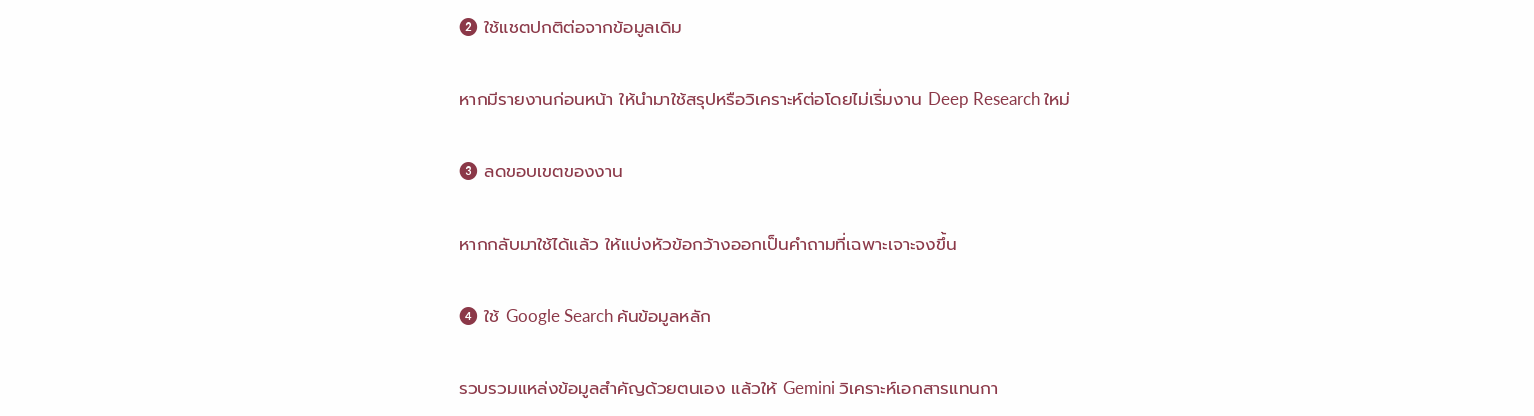❷ ใช้แชตปกติต่อจากข้อมูลเดิม

หากมีรายงานก่อนหน้า ให้นำมาใช้สรุปหรือวิเคราะห์ต่อโดยไม่เริ่มงาน Deep Research ใหม่

❸ ลดขอบเขตของงาน

หากกลับมาใช้ได้แล้ว ให้แบ่งหัวข้อกว้างออกเป็นคำถามที่เฉพาะเจาะจงขึ้น

❹ ใช้ Google Search ค้นข้อมูลหลัก

รวบรวมแหล่งข้อมูลสำคัญด้วยตนเอง แล้วให้ Gemini วิเคราะห์เอกสารแทนกา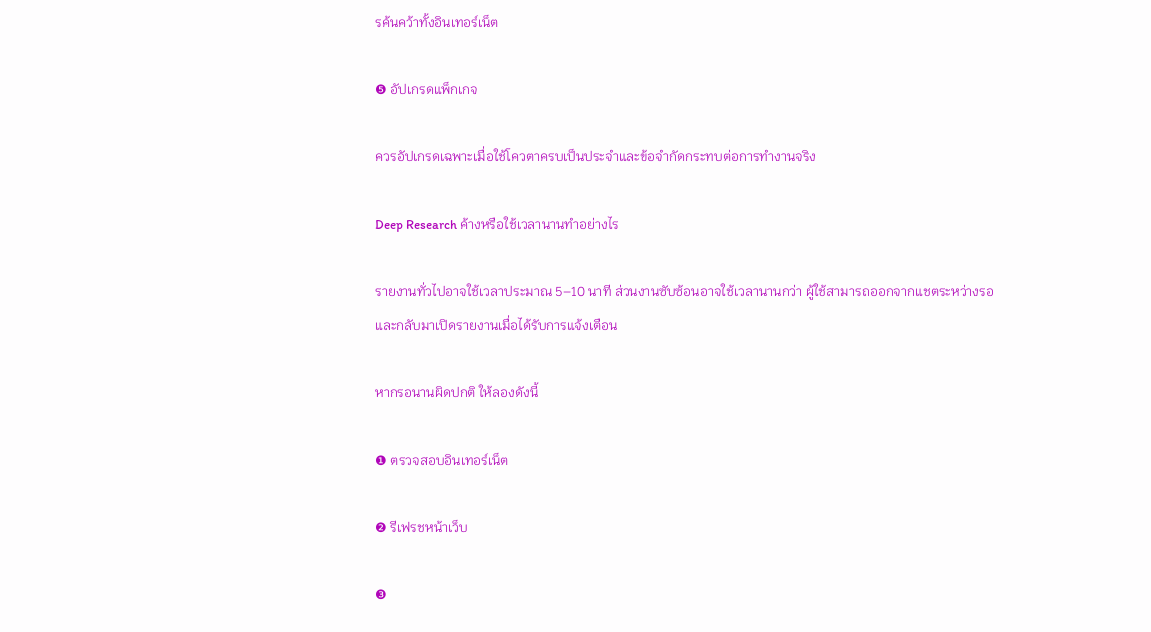รค้นคว้าทั้งอินเทอร์เน็ต

❺ อัปเกรดแพ็กเกจ

ควรอัปเกรดเฉพาะเมื่อใช้โควตาครบเป็นประจำและข้อจำกัดกระทบต่อการทำงานจริง

Deep Research ค้างหรือใช้เวลานานทำอย่างไร

รายงานทั่วไปอาจใช้เวลาประมาณ 5–10 นาที ส่วนงานซับซ้อนอาจใช้เวลานานกว่า ผู้ใช้สามารถออกจากแชตระหว่างรอและกลับมาเปิดรายงานเมื่อได้รับการแจ้งเตือน

หากรอนานผิดปกติ ให้ลองดังนี้

❶ ตรวจสอบอินเทอร์เน็ต

❷ รีเฟรชหน้าเว็บ

❸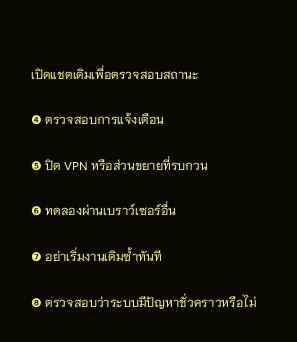เปิดแชตเดิมเพื่อตรวจสอบสถานะ

❹ ตรวจสอบการแจ้งเตือน

❺ ปิด VPN หรือส่วนขยายที่รบกวน

❻ ทดลองผ่านเบราว์เซอร์อื่น

❼ อย่าเริ่มงานเดิมซ้ำทันที

❽ ตรวจสอบว่าระบบมีปัญหาชั่วคราวหรือไม่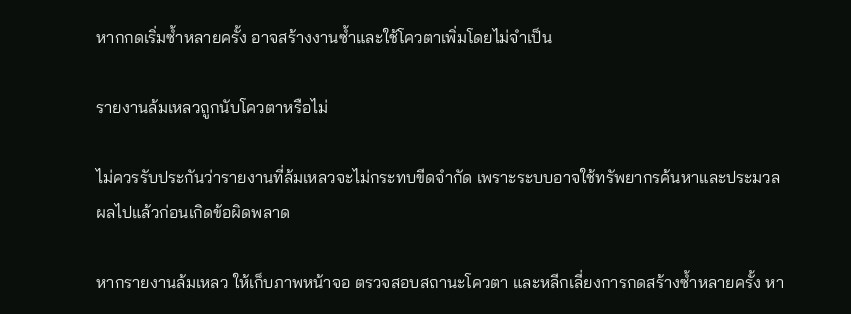หากกดเริ่มซ้ำหลายครั้ง อาจสร้างงานซ้ำและใช้โควตาเพิ่มโดยไม่จำเป็น

รายงานล้มเหลวถูกนับโควตาหรือไม่

ไม่ควรรับประกันว่ารายงานที่ล้มเหลวจะไม่กระทบขีดจำกัด เพราะระบบอาจใช้ทรัพยากรค้นหาและประมวลผลไปแล้วก่อนเกิดข้อผิดพลาด

หากรายงานล้มเหลว ให้เก็บภาพหน้าจอ ตรวจสอบสถานะโควตา และหลีกเลี่ยงการกดสร้างซ้ำหลายครั้ง หา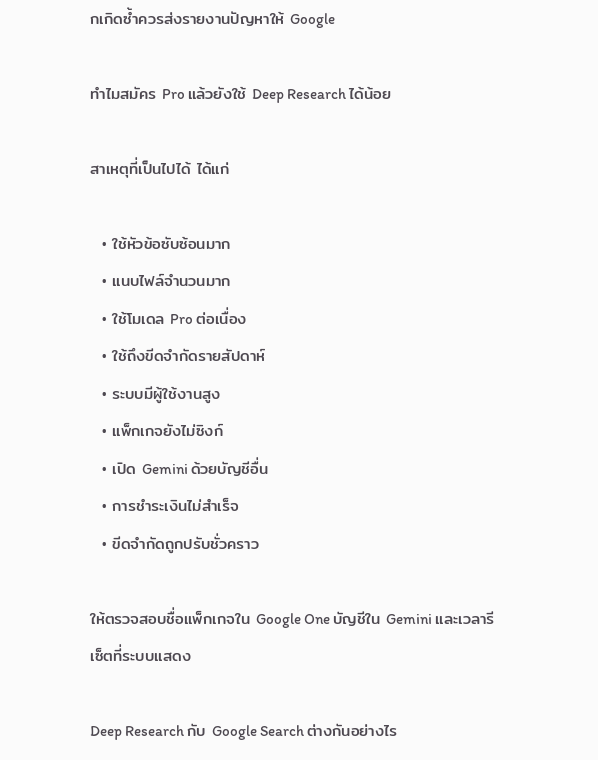กเกิดซ้ำควรส่งรายงานปัญหาให้ Google

ทำไมสมัคร Pro แล้วยังใช้ Deep Research ได้น้อย

สาเหตุที่เป็นไปได้ ได้แก่

  • ใช้หัวข้อซับซ้อนมาก
  • แนบไฟล์จำนวนมาก
  • ใช้โมเดล Pro ต่อเนื่อง
  • ใช้ถึงขีดจำกัดรายสัปดาห์
  • ระบบมีผู้ใช้งานสูง
  • แพ็กเกจยังไม่ซิงก์
  • เปิด Gemini ด้วยบัญชีอื่น
  • การชำระเงินไม่สำเร็จ
  • ขีดจำกัดถูกปรับชั่วคราว

ให้ตรวจสอบชื่อแพ็กเกจใน Google One บัญชีใน Gemini และเวลารีเซ็ตที่ระบบแสดง

Deep Research กับ Google Search ต่างกันอย่างไร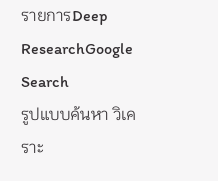รายการDeep ResearchGoogle Search
รูปแบบค้นหา วิเคราะ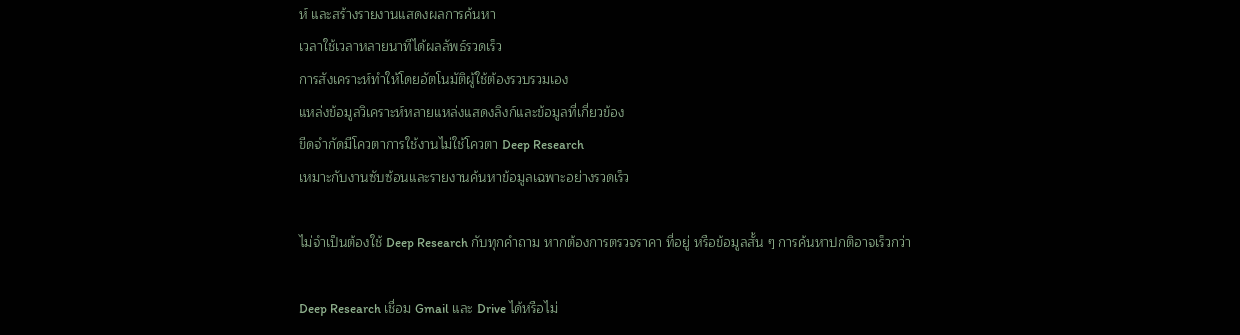ห์ และสร้างรายงานแสดงผลการค้นหา
เวลาใช้เวลาหลายนาทีได้ผลลัพธ์รวดเร็ว
การสังเคราะห์ทำให้โดยอัตโนมัติผู้ใช้ต้องรวบรวมเอง
แหล่งข้อมูลวิเคราะห์หลายแหล่งแสดงลิงก์และข้อมูลที่เกี่ยวข้อง
ขีดจำกัดมีโควตาการใช้งานไม่ใช้โควตา Deep Research
เหมาะกับงานซับซ้อนและรายงานค้นหาข้อมูลเฉพาะอย่างรวดเร็ว

ไม่จำเป็นต้องใช้ Deep Research กับทุกคำถาม หากต้องการตรวจราคา ที่อยู่ หรือข้อมูลสั้น ๆ การค้นหาปกติอาจเร็วกว่า

Deep Research เชื่อม Gmail และ Drive ได้หรือไม่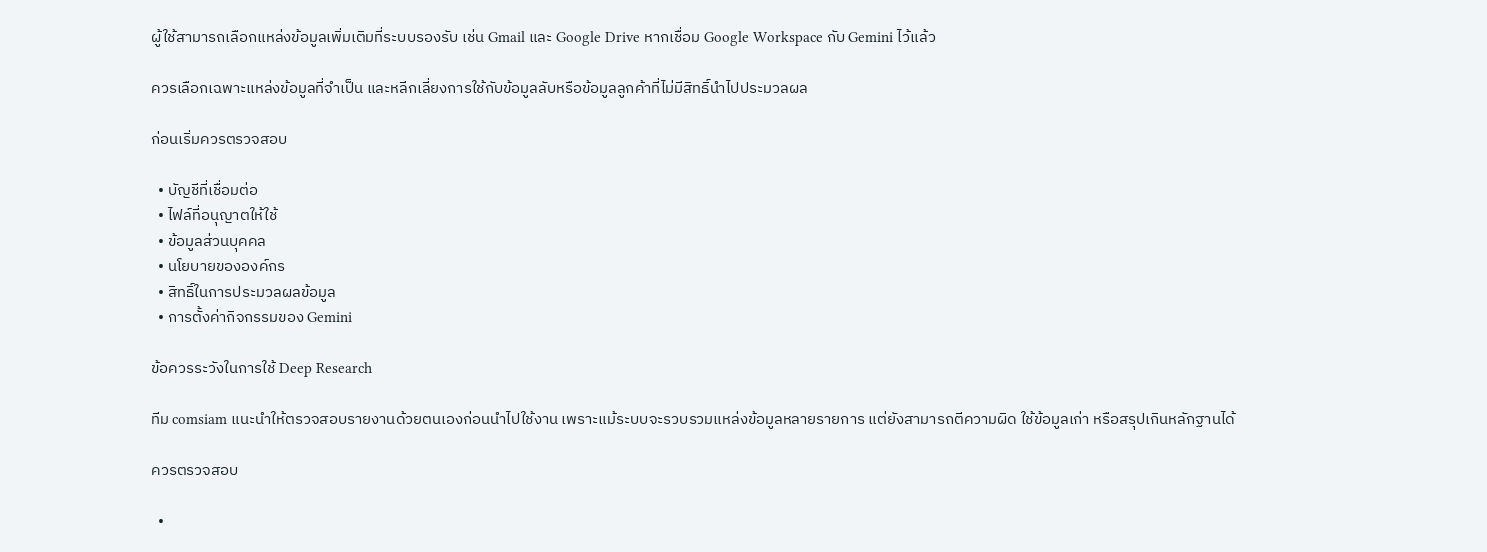ผู้ใช้สามารถเลือกแหล่งข้อมูลเพิ่มเติมที่ระบบรองรับ เช่น Gmail และ Google Drive หากเชื่อม Google Workspace กับ Gemini ไว้แล้ว

ควรเลือกเฉพาะแหล่งข้อมูลที่จำเป็น และหลีกเลี่ยงการใช้กับข้อมูลลับหรือข้อมูลลูกค้าที่ไม่มีสิทธิ์นำไปประมวลผล

ก่อนเริ่มควรตรวจสอบ

  • บัญชีที่เชื่อมต่อ
  • ไฟล์ที่อนุญาตให้ใช้
  • ข้อมูลส่วนบุคคล
  • นโยบายขององค์กร
  • สิทธิ์ในการประมวลผลข้อมูล
  • การตั้งค่ากิจกรรมของ Gemini

ข้อควรระวังในการใช้ Deep Research

ทีม comsiam แนะนำให้ตรวจสอบรายงานด้วยตนเองก่อนนำไปใช้งาน เพราะแม้ระบบจะรวบรวมแหล่งข้อมูลหลายรายการ แต่ยังสามารถตีความผิด ใช้ข้อมูลเก่า หรือสรุปเกินหลักฐานได้

ควรตรวจสอบ

  •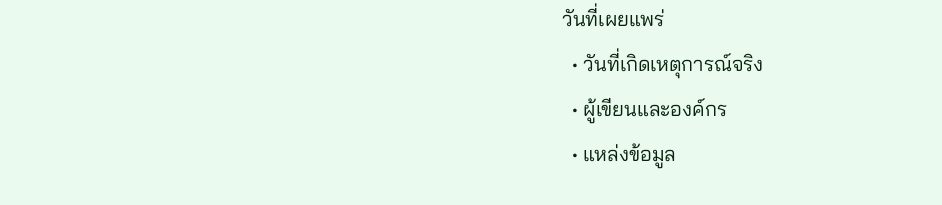วันที่เผยแพร่
  • วันที่เกิดเหตุการณ์จริง
  • ผู้เขียนและองค์กร
  • แหล่งข้อมูล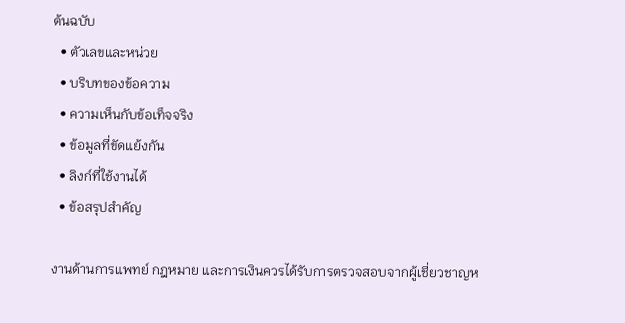ต้นฉบับ
  • ตัวเลขและหน่วย
  • บริบทของข้อความ
  • ความเห็นกับข้อเท็จจริง
  • ข้อมูลที่ขัดแย้งกัน
  • ลิงก์ที่ใช้งานได้
  • ข้อสรุปสำคัญ

งานด้านการแพทย์ กฎหมาย และการเงินควรได้รับการตรวจสอบจากผู้เชี่ยวชาญห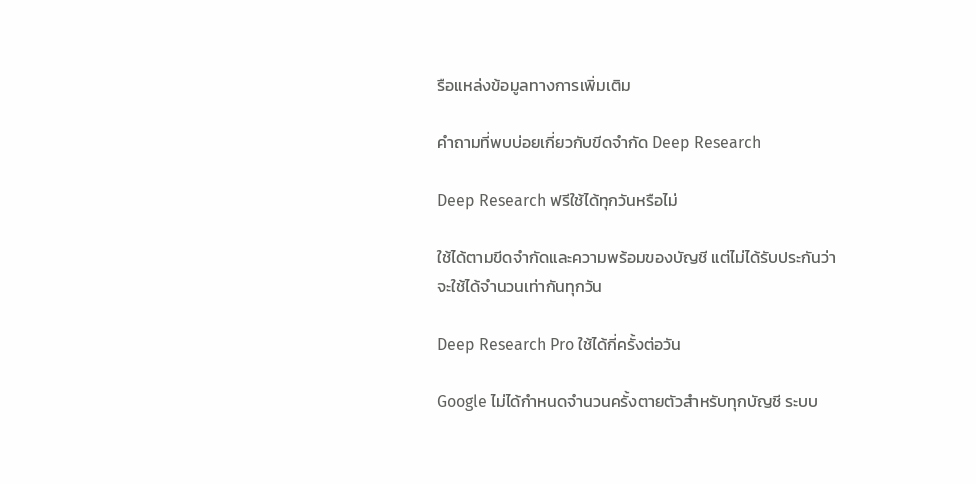รือแหล่งข้อมูลทางการเพิ่มเติม

คำถามที่พบบ่อยเกี่ยวกับขีดจำกัด Deep Research

Deep Research ฟรีใช้ได้ทุกวันหรือไม่

ใช้ได้ตามขีดจำกัดและความพร้อมของบัญชี แต่ไม่ได้รับประกันว่าจะใช้ได้จำนวนเท่ากันทุกวัน

Deep Research Pro ใช้ได้กี่ครั้งต่อวัน

Google ไม่ได้กำหนดจำนวนครั้งตายตัวสำหรับทุกบัญชี ระบบ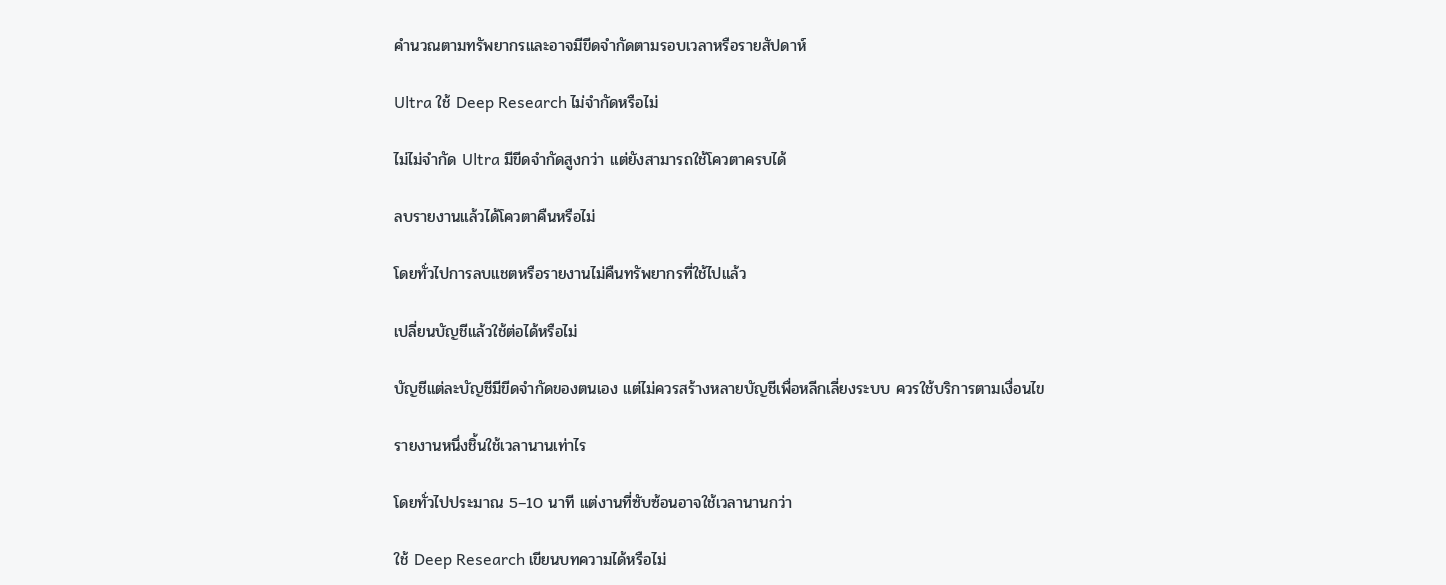คำนวณตามทรัพยากรและอาจมีขีดจำกัดตามรอบเวลาหรือรายสัปดาห์

Ultra ใช้ Deep Research ไม่จำกัดหรือไม่

ไม่ไม่จำกัด Ultra มีขีดจำกัดสูงกว่า แต่ยังสามารถใช้โควตาครบได้

ลบรายงานแล้วได้โควตาคืนหรือไม่

โดยทั่วไปการลบแชตหรือรายงานไม่คืนทรัพยากรที่ใช้ไปแล้ว

เปลี่ยนบัญชีแล้วใช้ต่อได้หรือไม่

บัญชีแต่ละบัญชีมีขีดจำกัดของตนเอง แต่ไม่ควรสร้างหลายบัญชีเพื่อหลีกเลี่ยงระบบ ควรใช้บริการตามเงื่อนไข

รายงานหนึ่งชิ้นใช้เวลานานเท่าไร

โดยทั่วไปประมาณ 5–10 นาที แต่งานที่ซับซ้อนอาจใช้เวลานานกว่า

ใช้ Deep Research เขียนบทความได้หรือไม่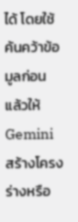ได้ โดยใช้ค้นคว้าข้อมูลก่อน แล้วให้ Gemini สร้างโครงร่างหรือ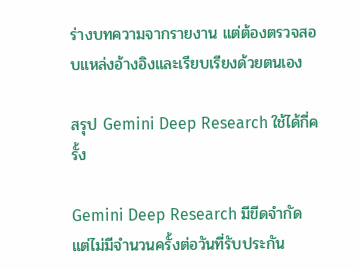ร่างบทความจากรายงาน แต่ต้องตรวจสอบแหล่งอ้างอิงและเรียบเรียงด้วยตนเอง

สรุป Gemini Deep Research ใช้ได้กี่ครั้ง

Gemini Deep Research มีขีดจำกัด แต่ไม่มีจำนวนครั้งต่อวันที่รับประกัน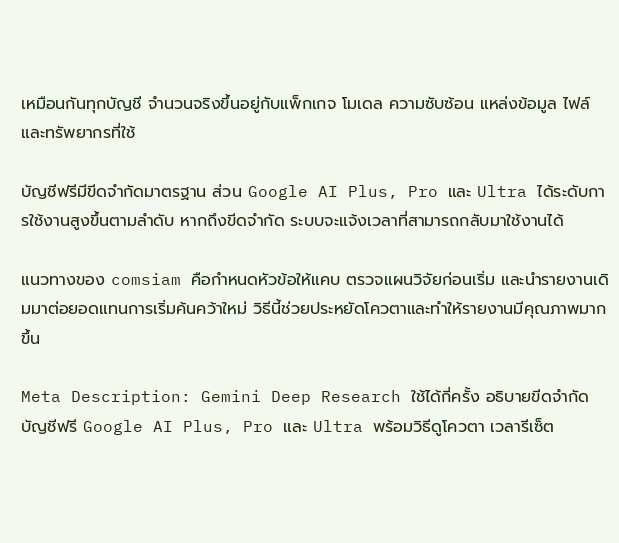เหมือนกันทุกบัญชี จำนวนจริงขึ้นอยู่กับแพ็กเกจ โมเดล ความซับซ้อน แหล่งข้อมูล ไฟล์ และทรัพยากรที่ใช้

บัญชีฟรีมีขีดจำกัดมาตรฐาน ส่วน Google AI Plus, Pro และ Ultra ได้ระดับการใช้งานสูงขึ้นตามลำดับ หากถึงขีดจำกัด ระบบจะแจ้งเวลาที่สามารถกลับมาใช้งานได้

แนวทางของ comsiam คือกำหนดหัวข้อให้แคบ ตรวจแผนวิจัยก่อนเริ่ม และนำรายงานเดิมมาต่อยอดแทนการเริ่มค้นคว้าใหม่ วิธีนี้ช่วยประหยัดโควตาและทำให้รายงานมีคุณภาพมากขึ้น

Meta Description: Gemini Deep Research ใช้ได้กี่ครั้ง อธิบายขีดจำกัดบัญชีฟรี Google AI Plus, Pro และ Ultra พร้อมวิธีดูโควตา เวลารีเซ็ต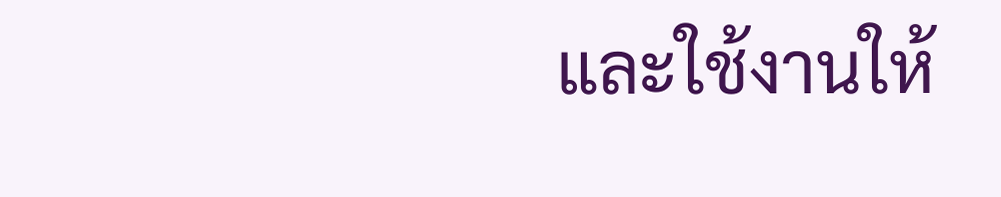และใช้งานให้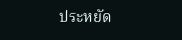ประหยัด